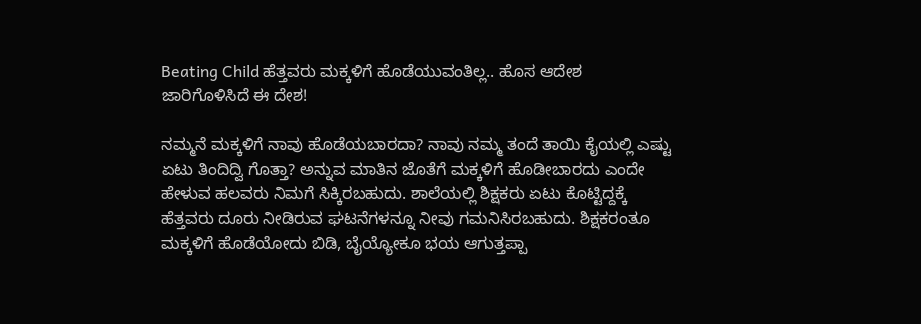Beating Child ಹೆತ್ತವರು ಮಕ್ಕಳಿಗೆ ಹೊಡೆಯುವಂತಿಲ್ಲ.. ಹೊಸ ಆದೇಶ ಜಾರಿಗೊಳಿಸಿದೆ ಈ ದೇಶ!

ನಮ್ಮನೆ ಮಕ್ಕಳಿಗೆ ನಾವು ಹೊಡೆಯಬಾರದಾ? ನಾವು ನಮ್ಮ ತಂದೆ ತಾಯಿ ಕೈಯಲ್ಲಿ ಎಷ್ಟು ಏಟು ತಿಂದಿದ್ವಿ ಗೊತ್ತಾ? ಅನ್ನುವ ಮಾತಿನ ಜೊತೆಗೆ ಮಕ್ಕಳಿಗೆ ಹೊಡೀಬಾರದು ಎಂದೇ ಹೇಳುವ ಹಲವರು ನಿಮಗೆ ಸಿಕ್ಕಿರಬಹುದು. ಶಾಲೆಯಲ್ಲಿ ಶಿಕ್ಷಕರು ಏಟು ಕೊಟ್ಟಿದ್ದಕ್ಕೆ ಹೆತ್ತವರು ದೂರು ನೀಡಿರುವ ಘಟನೆಗಳನ್ನೂ ನೀವು ಗಮನಿಸಿರಬಹುದು. ಶಿಕ್ಷಕರಂತೂ ಮಕ್ಕಳಿಗೆ ಹೊಡೆಯೋದು ಬಿಡಿ, ಬೈಯ್ಯೋಕೂ ಭಯ ಆಗುತ್ತಪ್ಪಾ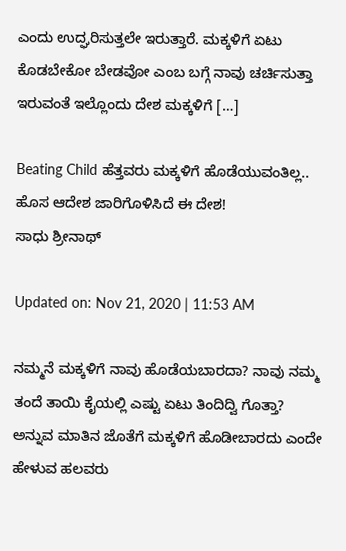ಎಂದು ಉದ್ಘರಿಸುತ್ತಲೇ ಇರುತ್ತಾರೆ. ಮಕ್ಕಳಿಗೆ ಏಟು ಕೊಡಬೇಕೋ ಬೇಡವೋ ಎಂಬ ಬಗ್ಗೆ ನಾವು ಚರ್ಚಿಸುತ್ತಾ ಇರುವಂತೆ ಇಲ್ಲೊಂದು ದೇಶ ಮಕ್ಕಳಿಗೆ […]

Beating Child ಹೆತ್ತವರು ಮಕ್ಕಳಿಗೆ ಹೊಡೆಯುವಂತಿಲ್ಲ.. ಹೊಸ ಆದೇಶ ಜಾರಿಗೊಳಿಸಿದೆ ಈ ದೇಶ!
ಸಾಧು ಶ್ರೀನಾಥ್

Updated on: Nov 21, 2020 | 11:53 AM

ನಮ್ಮನೆ ಮಕ್ಕಳಿಗೆ ನಾವು ಹೊಡೆಯಬಾರದಾ? ನಾವು ನಮ್ಮ ತಂದೆ ತಾಯಿ ಕೈಯಲ್ಲಿ ಎಷ್ಟು ಏಟು ತಿಂದಿದ್ವಿ ಗೊತ್ತಾ? ಅನ್ನುವ ಮಾತಿನ ಜೊತೆಗೆ ಮಕ್ಕಳಿಗೆ ಹೊಡೀಬಾರದು ಎಂದೇ ಹೇಳುವ ಹಲವರು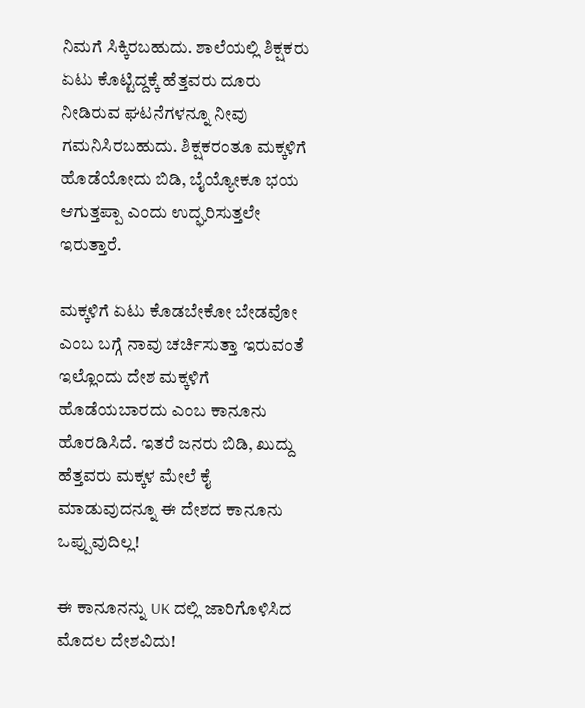ನಿಮಗೆ ಸಿಕ್ಕಿರಬಹುದು. ಶಾಲೆಯಲ್ಲಿ ಶಿಕ್ಷಕರು ಏಟು ಕೊಟ್ಟಿದ್ದಕ್ಕೆ ಹೆತ್ತವರು ದೂರು ನೀಡಿರುವ ಘಟನೆಗಳನ್ನೂ ನೀವು ಗಮನಿಸಿರಬಹುದು. ಶಿಕ್ಷಕರಂತೂ ಮಕ್ಕಳಿಗೆ ಹೊಡೆಯೋದು ಬಿಡಿ, ಬೈಯ್ಯೋಕೂ ಭಯ ಆಗುತ್ತಪ್ಪಾ ಎಂದು ಉದ್ಘರಿಸುತ್ತಲೇ ಇರುತ್ತಾರೆ.

ಮಕ್ಕಳಿಗೆ ಏಟು ಕೊಡಬೇಕೋ ಬೇಡವೋ ಎಂಬ ಬಗ್ಗೆ ನಾವು ಚರ್ಚಿಸುತ್ತಾ ಇರುವಂತೆ ಇಲ್ಲೊಂದು ದೇಶ ಮಕ್ಕಳಿಗೆ ಹೊಡೆಯಬಾರದು ಎಂಬ ಕಾನೂನು ಹೊರಡಿಸಿದೆ. ಇತರೆ ಜನರು ಬಿಡಿ, ಖುದ್ದು ಹೆತ್ತವರು ಮಕ್ಕಳ ಮೇಲೆ ಕೈ ಮಾಡುವುದನ್ನೂ ಈ ದೇಶದ ಕಾನೂನು ಒಪ್ಪುವುದಿಲ್ಲ!

ಈ ಕಾನೂನನ್ನು UK ದಲ್ಲಿ ಜಾರಿಗೊಳಿಸಿದ ಮೊದಲ ದೇಶವಿದು!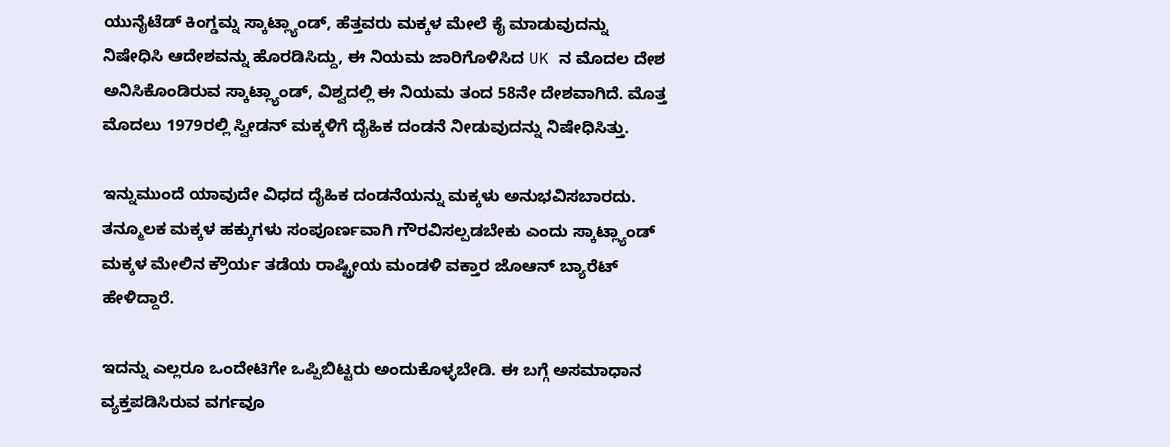ಯುನೈಟೆಡ್ ಕಿಂಗ್ಡಮ್ನ ಸ್ಕಾಟ್ಲ್ಯಾಂಡ್, ಹೆತ್ತವರು ಮಕ್ಕಳ ಮೇಲೆ ಕೈ ಮಾಡುವುದನ್ನು ನಿಷೇಧಿಸಿ ಆದೇಶವನ್ನು ಹೊರಡಿಸಿದ್ದು, ಈ ನಿಯಮ ಜಾರಿಗೊಳಿಸಿದ UK ನ ಮೊದಲ ದೇಶ ಅನಿಸಿಕೊಂಡಿರುವ ಸ್ಕಾಟ್ಲ್ಯಾಂಡ್, ವಿಶ್ವದಲ್ಲಿ ಈ ನಿಯಮ ತಂದ 58ನೇ ದೇಶವಾಗಿದೆ. ಮೊತ್ತ ಮೊದಲು 1979ರಲ್ಲಿ ಸ್ವೀಡನ್ ಮಕ್ಕಳಿಗೆ ದೈಹಿಕ ದಂಡನೆ ನೀಡುವುದನ್ನು ನಿಷೇಧಿಸಿತ್ತು.

ಇನ್ನುಮುಂದೆ ಯಾವುದೇ ವಿಧದ ದೈಹಿಕ ದಂಡನೆಯನ್ನು ಮಕ್ಕಳು ಅನುಭವಿಸಬಾರದು. ತನ್ಮೂಲಕ ಮಕ್ಕಳ ಹಕ್ಕುಗಳು ಸಂಪೂರ್ಣವಾಗಿ ಗೌರವಿಸಲ್ಪಡಬೇಕು ಎಂದು ಸ್ಕಾಟ್ಲ್ಯಾಂಡ್ ಮಕ್ಕಳ ಮೇಲಿನ ಕ್ರೌರ್ಯ ತಡೆಯ ರಾಷ್ಟ್ರೀಯ ಮಂಡಳಿ ವಕ್ತಾರ ಜೊಆನ್ ಬ್ಯಾರೆಟ್ ಹೇಳಿದ್ದಾರೆ.

ಇದನ್ನು ಎಲ್ಲರೂ ಒಂದೇಟಿಗೇ ಒಪ್ಪಿಬಿಟ್ಟರು ಅಂದುಕೊಳ್ಳಬೇಡಿ. ಈ ಬಗ್ಗೆ ಅಸಮಾಧಾನ ವ್ಯಕ್ತಪಡಿಸಿರುವ ವರ್ಗವೂ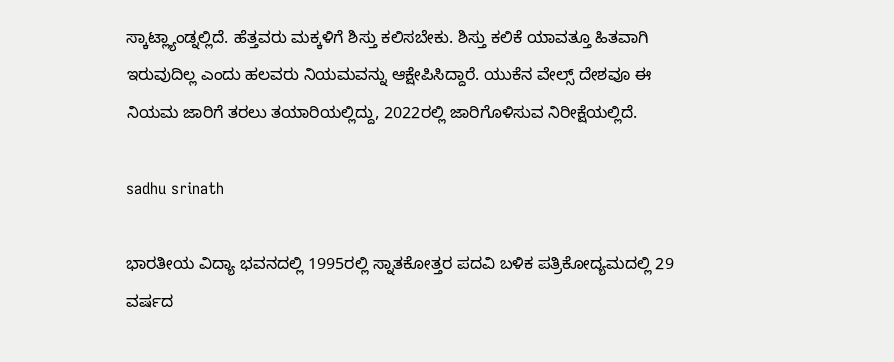ಸ್ಕಾಟ್ಲ್ಯಾಂಡ್ನಲ್ಲಿದೆ. ಹೆತ್ತವರು ಮಕ್ಕಳಿಗೆ ಶಿಸ್ತು ಕಲಿಸಬೇಕು. ಶಿಸ್ತು ಕಲಿಕೆ ಯಾವತ್ತೂ ಹಿತವಾಗಿ ಇರುವುದಿಲ್ಲ ಎಂದು ಹಲವರು ನಿಯಮವನ್ನು ಆಕ್ಷೇಪಿಸಿದ್ದಾರೆ. ಯುಕೆನ ವೇಲ್ಸ್ ದೇಶವೂ ಈ ನಿಯಮ ಜಾರಿಗೆ ತರಲು ತಯಾರಿಯಲ್ಲಿದ್ದು, 2022ರಲ್ಲಿ ಜಾರಿಗೊಳಿಸುವ ನಿರೀಕ್ಷೆಯಲ್ಲಿದೆ.

sadhu srinath

ಭಾರತೀಯ ವಿದ್ಯಾ ಭವನದಲ್ಲಿ 1995ರಲ್ಲಿ ಸ್ನಾತಕೋತ್ತರ ಪದವಿ ಬಳಿಕ ಪತ್ರಿಕೋದ್ಯಮದಲ್ಲಿ 29 ವರ್ಷದ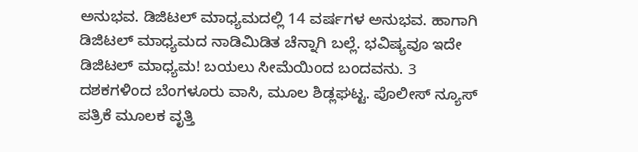ಅನುಭವ. ಡಿಜಿಟಲ್ ಮಾಧ್ಯಮದಲ್ಲಿ 14 ವರ್ಷಗಳ ಅನುಭವ. ಹಾಗಾಗಿ ಡಿಜಿಟಲ್ ಮಾಧ್ಯಮದ ನಾಡಿಮಿಡಿತ ಚೆನ್ನಾಗಿ ಬಲ್ಲೆ. ಭವಿಷ್ಯವೂ ಇದೇ ಡಿಜಿಟಲ್ ಮಾಧ್ಯಮ! ಬಯಲು ಸೀಮೆಯಿಂದ ಬಂದವನು. 3 ದಶಕಗಳಿಂದ ಬೆಂಗಳೂರು ವಾಸಿ, ಮೂಲ ಶಿಡ್ಲಘಟ್ಟ. ಪೊಲೀಸ್ ನ್ಯೂಸ್ ಪತ್ರಿಕೆ ಮೂಲಕ ವೃತ್ತಿ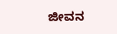ಜೀವನ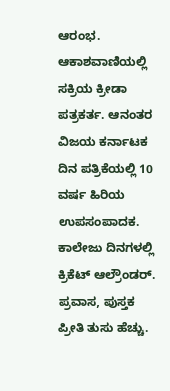ಆರಂಭ. ಆಕಾಶವಾಣಿಯಲ್ಲಿ ಸಕ್ರಿಯ ಕ್ರೀಡಾ ಪತ್ರಕರ್ತ. ಆನಂತರ ವಿಜಯ ಕರ್ನಾಟಕ ದಿನ ಪತ್ರಿಕೆಯಲ್ಲಿ 10 ವರ್ಷ ಹಿರಿಯ ಉಪಸಂಪಾದಕ. ಕಾಲೇಜು ದಿನಗಳಲ್ಲಿ ಕ್ರಿಕೆಟ್ ಆಲ್ರೌಂಡರ್. ಪ್ರವಾಸ, ಪುಸ್ತಕ ಪ್ರೀತಿ ತುಸು ಹೆಚ್ಚು.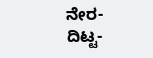ನೇರ-ದಿಟ್ಟ-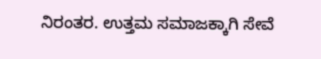ನಿರಂತರ. ಉತ್ತಮ ಸಮಾಜಕ್ಕಾಗಿ ಸೇವೆ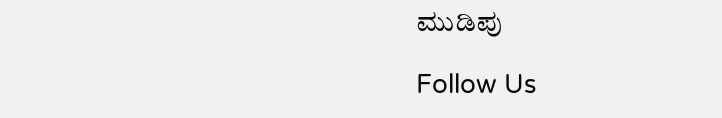ಮುಡಿಪು

Follow Us